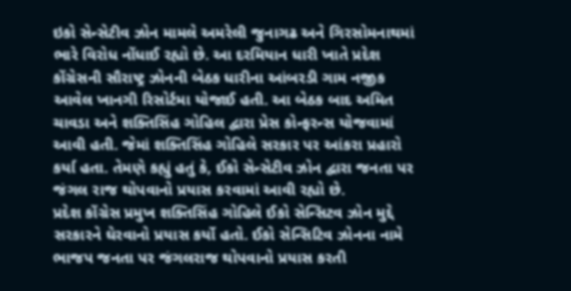ઇકો સેન્સેટીવ ઝોન મામલે અમરેલી જુનાગઢ અને ગિરસોમનાથમાં ભારે વિરોધ નોંધાઈ રહ્યો છે. આ દરમિયાન ધારી ખાતે પ્રદેશ કોંગ્રેસની સૌરાષ્ટ્ર ઝોનની બેઠક ધારીના આંબરડી ગામ નજીક આવેલ ખાનગી રિસોર્ટમા યોજાઈ હતી. આ બેઠક બાદ અમિત ચાવડા અને શક્તિસિંહ ગોહિલ દ્વારા પ્રેસ કોન્ફરન્સ યોજવામાં આવી હતી. જેમાં શક્તિસિંહ ગોહિલે સરકાર પર આંકરા પ્રહારો કર્યા હતા. તેમણે કહ્યું હતું કે, ઈકો સેન્સેટીવ ઝોન દ્વારા જનતા પર જંગલ રાજ થોપવાનો પ્રયાસ કરવામાં આવી રહ્યો છે.
પ્રદેશ કોંગ્રેસ પ્રમુખ શક્તિસિંહ ગોહિલે ઈકો સેન્સિટવ ઝોન મુદ્દે સરકારને ઘેરવાનો પ્રયાસ કર્યો હતો. ઈકો સેન્સિટિવ ઝોનના નામે ભાજપ જનતા પર જંગલરાજ થોપવાનો પ્રયાસ કરતી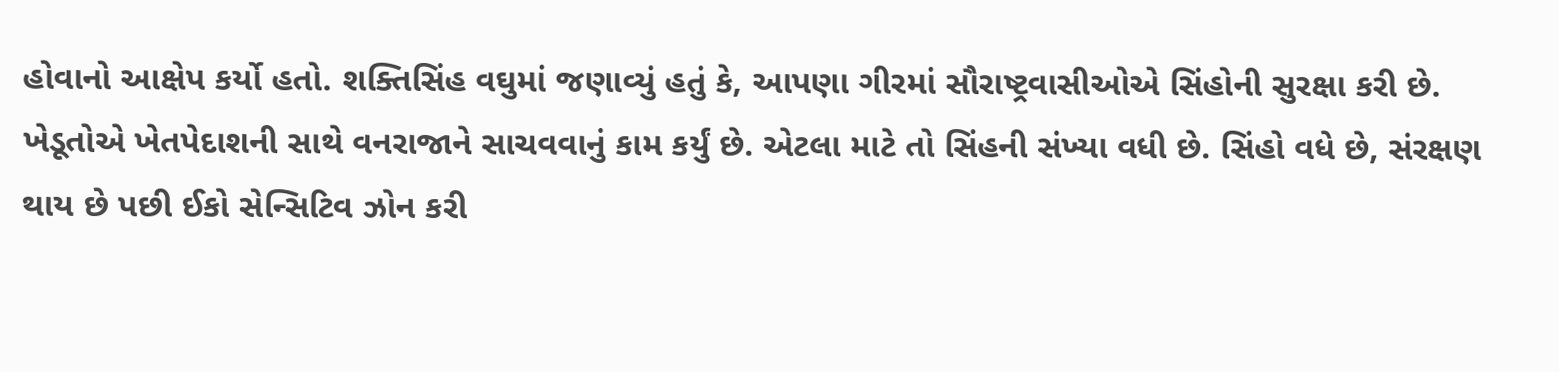હોવાનો આક્ષેપ કર્યો હતો. શક્તિસિંહ વઘુમાં જણાવ્યું હતું કે, આપણા ગીરમાં સૌરાષ્ટ્રવાસીઓએ સિંહોની સુરક્ષા કરી છે.
ખેડૂતોએ ખેતપેદાશની સાથે વનરાજાને સાચવવાનું કામ કર્યું છે. એટલા માટે તો સિંહની સંખ્યા વધી છે. સિંહો વધે છે, સંરક્ષણ થાય છે પછી ઈકો સેન્સિટિવ ઝોન કરી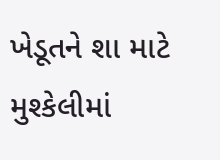ખેડૂતને શા માટે મુશ્કેલીમાં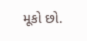મૂકો છો.